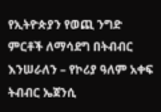የኢትዮጵያን የወጪ ንግድ ምርቶች ለማሳደግ በትብብር እንሠራለን – የኮሪያ ዓለም አቀፍ ትብብር ኤጀንሲ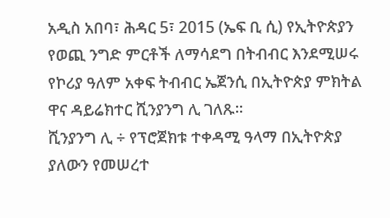አዲስ አበባ፣ ሕዳር 5፣ 2015 (ኤፍ ቢ ሲ) የኢትዮጵያን የወጪ ንግድ ምርቶች ለማሳደግ በትብብር እንደሚሠሩ የኮሪያ ዓለም አቀፍ ትብብር ኤጀንሲ በኢትዮጵያ ምክትል ዋና ዳይሬክተር ሺንያንግ ሊ ገለጹ፡፡
ሺንያንግ ሊ ÷ የፕሮጀክቱ ተቀዳሚ ዓላማ በኢትዮጵያ ያለውን የመሠረተ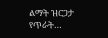ልማት ዝርጋታ የጥራት…